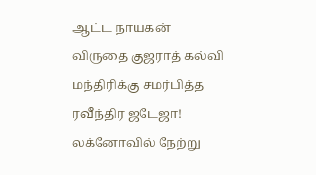ஆட்ட நாயகன் விருதை குஜராத் கல்வி மந்திரிக்கு சமர்பித்த ரவீந்திர ஜடேஜா!
லக்னோவில் நேற்று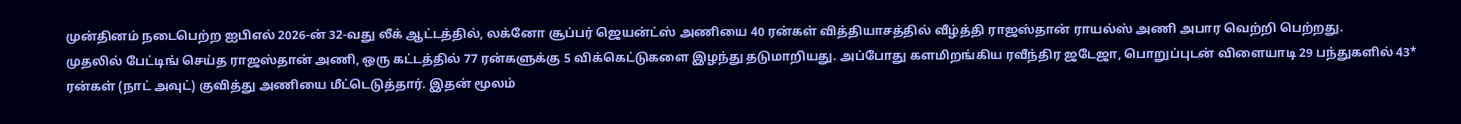முன்தினம் நடைபெற்ற ஐபிஎல் 2026-ன் 32-வது லீக் ஆட்டத்தில், லக்னோ சூப்பர் ஜெயன்ட்ஸ் அணியை 40 ரன்கள் வித்தியாசத்தில் வீழ்த்தி ராஜஸ்தான் ராயல்ஸ் அணி அபார வெற்றி பெற்றது.
முதலில் பேட்டிங் செய்த ராஜஸ்தான் அணி, ஒரு கட்டத்தில் 77 ரன்களுக்கு 5 விக்கெட்டுகளை இழந்து தடுமாறியது. அப்போது களமிறங்கிய ரவீந்திர ஜடேஜா, பொறுப்புடன் விளையாடி 29 பந்துகளில் 43* ரன்கள் (நாட் அவுட்) குவித்து அணியை மீட்டெடுத்தார். இதன் மூலம்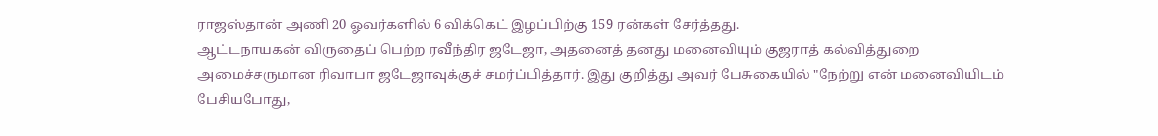ராஜஸ்தான் அணி 20 ஓவர்களில் 6 விக்கெட் இழப்பிற்கு 159 ரன்கள் சேர்த்தது.
ஆட்டநாயகன் விருதைப் பெற்ற ரவீந்திர ஜடேஜா, அதனைத் தனது மனைவியும் குஜராத் கல்வித்துறை அமைச்சருமான ரிவாபா ஜடேஜாவுக்குச் சமர்ப்பித்தார். இது குறித்து அவர் பேசுகையில் "நேற்று என் மனைவியிடம் பேசியபோது,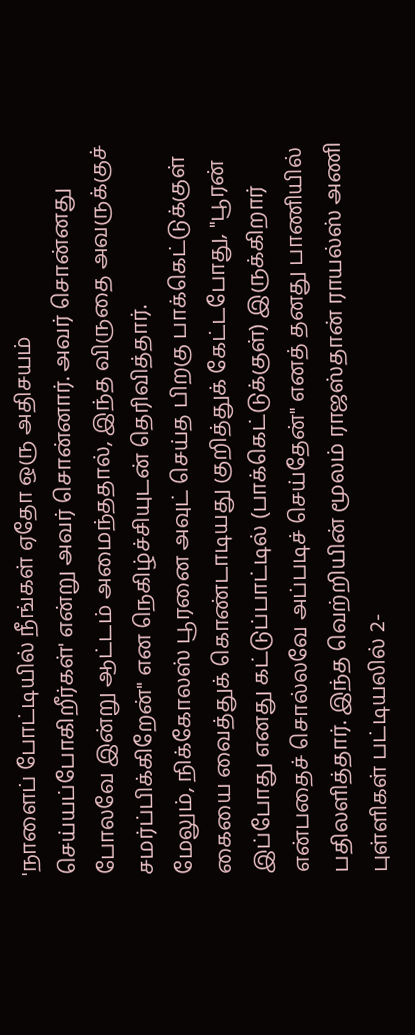'நாளைப் போட்டியில் நீங்கள் ஏதோ ஒரு அதிசயம் செய்யப்போகிறீர்கள்' என்று அவர் சொன்னார். அவர் சொன்னது போலவே இன்று ஆட்டம் அமைந்ததால், இந்த விருதை அவருக்குச் சமர்ப்பிக்கிறேன்" என நெகிழ்ச்சியுடன் தெரிவித்தார்.
மேலும், நிக்கோலஸ் பூரனை அவுட் செய்த பிறகு பாக்கெட்டுக்குள் கையை வைத்துக் கொண்டாடியது குறித்துக் கேட்டபோது, "பூரன் இப்போது எனது கட்டுப்பாட்டில் (பாக்கெட்டுக்குள்) இருக்கிறார் என்பதைச் சொல்லவே அப்படிச் செய்தேன்" எனத் தனது பாணியில் பதிலளித்தார். இந்த வெற்றியின் மூலம் ராஜஸ்தான் ராயல்ஸ் அணி புள்ளிகள் பட்டியலில் 2-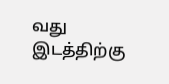வது இடத்திற்கு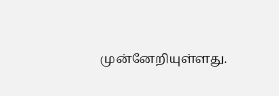முன்னேறியுள்ளது.